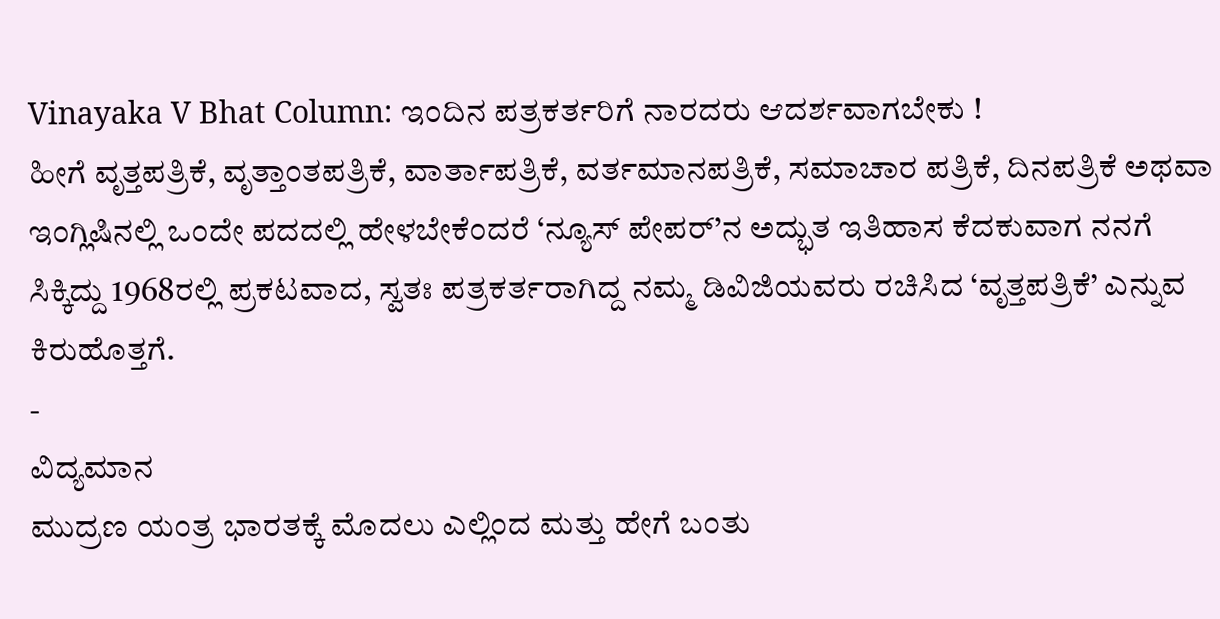Vinayaka V Bhat Column: ಇಂದಿನ ಪತ್ರಕರ್ತರಿಗೆ ನಾರದರು ಆದರ್ಶವಾಗಬೇಕು !
ಹೀಗೆ ವೃತ್ತಪತ್ರಿಕೆ, ವೃತ್ತಾಂತಪತ್ರಿಕೆ, ವಾರ್ತಾಪತ್ರಿಕೆ, ವರ್ತಮಾನಪತ್ರಿಕೆ, ಸಮಾಚಾರ ಪತ್ರಿಕೆ, ದಿನಪತ್ರಿಕೆ ಅಥವಾ ಇಂಗ್ಲಿಷಿನಲ್ಲಿ ಒಂದೇ ಪದದಲ್ಲಿ ಹೇಳಬೇಕೆಂದರೆ ‘ನ್ಯೂಸ್ ಪೇಪರ್’ನ ಅದ್ಭುತ ಇತಿಹಾಸ ಕೆದಕುವಾಗ ನನಗೆ ಸಿಕ್ಕಿದ್ದು 1968ರಲ್ಲಿ ಪ್ರಕಟವಾದ, ಸ್ವತಃ ಪತ್ರಕರ್ತರಾಗಿದ್ದ ನಮ್ಮ ಡಿವಿಜಿಯವರು ರಚಿಸಿದ ‘ವೃತ್ತಪತ್ರಿಕೆ’ ಎನ್ನುವ ಕಿರುಹೊತ್ತಗೆ.
-
ವಿದ್ಯಮಾನ
ಮುದ್ರಣ ಯಂತ್ರ ಭಾರತಕ್ಕೆ ಮೊದಲು ಎಲ್ಲಿಂದ ಮತ್ತು ಹೇಗೆ ಬಂತು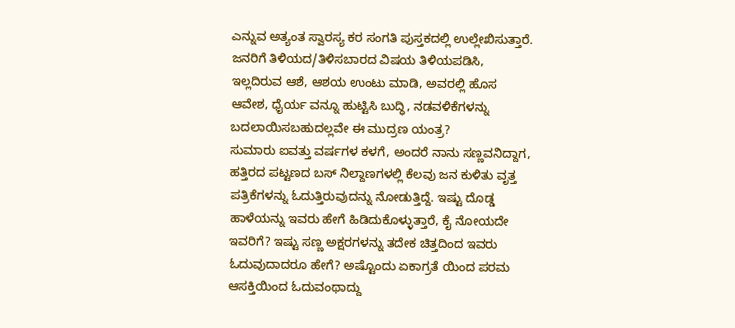ಎನ್ನುವ ಅತ್ಯಂತ ಸ್ವಾರಸ್ಯ ಕರ ಸಂಗತಿ ಪುಸ್ತಕದಲ್ಲಿ ಉಲ್ಲೇಖಿಸುತ್ತಾರೆ. ಜನರಿಗೆ ತಿಳಿಯದ/ತಿಳಿಸಬಾರದ ವಿಷಯ ತಿಳಿಯಪಡಿಸಿ, ಇಲ್ಲದಿರುವ ಆಶೆ, ಆಶಯ ಉಂಟು ಮಾಡಿ, ಅವರಲ್ಲಿ ಹೊಸ ಆವೇಶ, ಧೈರ್ಯ ವನ್ನೂ ಹುಟ್ಟಿಸಿ ಬುದ್ಧಿ, ನಡವಳಿಕೆಗಳನ್ನು ಬದಲಾಯಿಸಬಹುದಲ್ಲವೇ ಈ ಮುದ್ರಣ ಯಂತ್ರ?
ಸುಮಾರು ಐವತ್ತು ವರ್ಷಗಳ ಕಳಗೆ, ಅಂದರೆ ನಾನು ಸಣ್ಣವನಿದ್ದಾಗ, ಹತ್ತಿರದ ಪಟ್ಟಣದ ಬಸ್ ನಿಲ್ದಾಣಗಳಲ್ಲಿ ಕೆಲವು ಜನ ಕುಳಿತು ವೃತ್ತ ಪತ್ರಿಕೆಗಳನ್ನು ಓದುತ್ತಿರುವುದನ್ನು ನೋಡುತ್ತಿದ್ದೆ. ಇಷ್ಟು ದೊಡ್ಡ ಹಾಳೆಯನ್ನು ಇವರು ಹೇಗೆ ಹಿಡಿದುಕೊಳ್ಳುತ್ತಾರೆ, ಕೈ ನೋಯದೇ ಇವರಿಗೆ? ಇಷ್ಟು ಸಣ್ಣ ಅಕ್ಷರಗಳನ್ನು ತದೇಕ ಚಿತ್ತದಿಂದ ಇವರು ಓದುವುದಾದರೂ ಹೇಗೆ? ಅಷ್ಟೊಂದು ಏಕಾಗ್ರತೆ ಯಿಂದ ಪರಮ ಆಸಕ್ತಿಯಿಂದ ಓದುವಂಥಾದ್ದು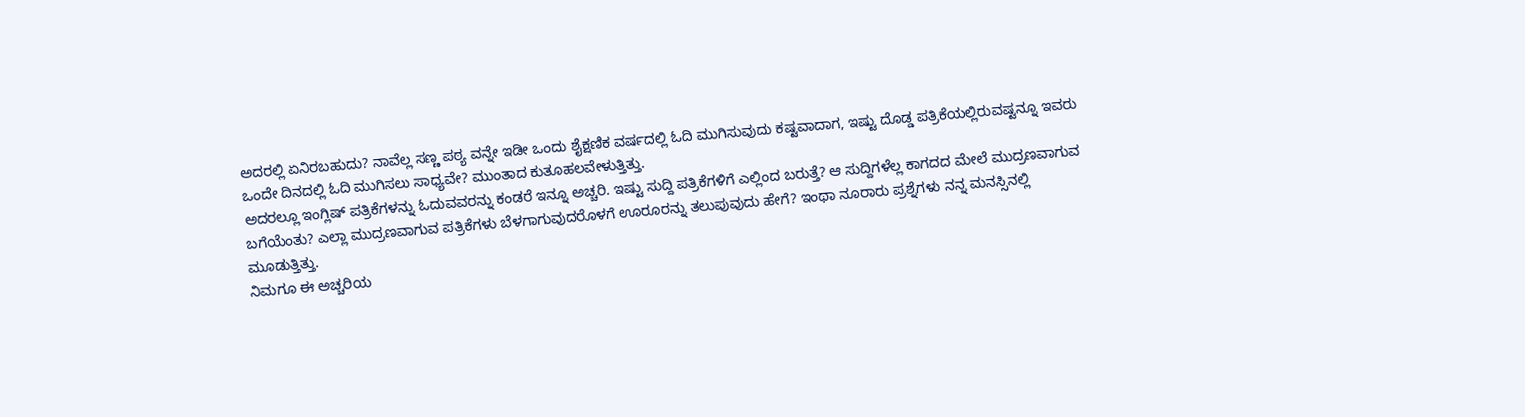ಅದರಲ್ಲಿ ಏನಿರಬಹುದು? ನಾವೆಲ್ಲ ಸಣ್ಣ ಪಠ್ಯ ವನ್ನೇ ಇಡೀ ಒಂದು ಶೈಕ್ಷಣಿಕ ವರ್ಷದಲ್ಲಿ ಓದಿ ಮುಗಿಸುವುದು ಕಷ್ಟವಾದಾಗ, ಇಷ್ಟು ದೊಡ್ಡ ಪತ್ರಿಕೆಯಲ್ಲಿರುವಷ್ಟನ್ನೂ ಇವರು ಒಂದೇ ದಿನದಲ್ಲಿ ಓದಿ ಮುಗಿಸಲು ಸಾಧ್ಯವೇ? ಮುಂತಾದ ಕುತೂಹಲವೇಳುತ್ತಿತ್ತು.
ಅದರಲ್ಲೂ ಇಂಗ್ಲಿಷ್ ಪತ್ರಿಕೆಗಳನ್ನು ಓದುವವರನ್ನು ಕಂಡರೆ ಇನ್ನೂ ಅಚ್ಚರಿ. ಇಷ್ಟು ಸುದ್ದಿ ಪತ್ರಿಕೆಗಳಿಗೆ ಎಲ್ಲಿಂದ ಬರುತ್ತೆ? ಆ ಸುದ್ದಿಗಳೆಲ್ಲ ಕಾಗದದ ಮೇಲೆ ಮುದ್ರಣವಾಗುವ ಬಗೆಯೆಂತು? ಎಲ್ಲಾ ಮುದ್ರಣವಾಗುವ ಪತ್ರಿಕೆಗಳು ಬೆಳಗಾಗುವುದರೊಳಗೆ ಊರೂರನ್ನು ತಲುಪುವುದು ಹೇಗೆ? ಇಂಥಾ ನೂರಾರು ಪ್ರಶ್ನೆಗಳು ನನ್ನ ಮನಸ್ಸಿನಲ್ಲಿ ಮೂಡುತ್ತಿತ್ತು.
ನಿಮಗೂ ಈ ಅಚ್ಚರಿಯ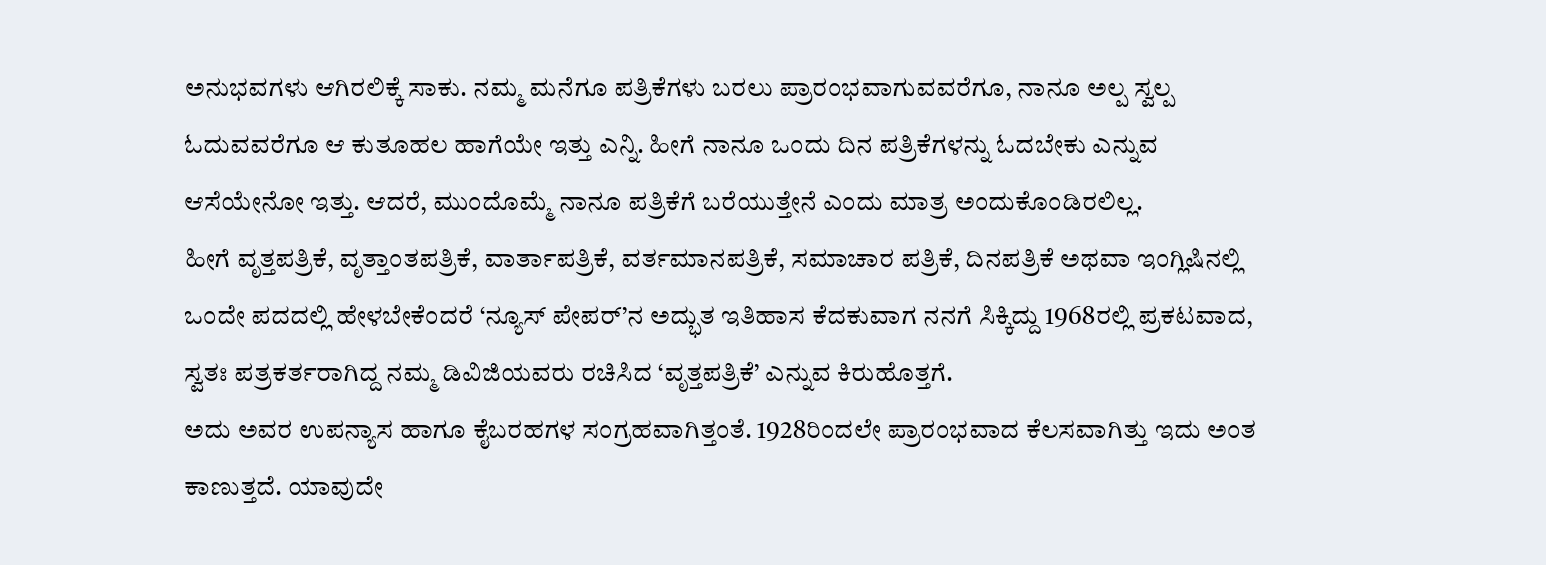ಅನುಭವಗಳು ಆಗಿರಲಿಕ್ಕೆ ಸಾಕು. ನಮ್ಮ ಮನೆಗೂ ಪತ್ರಿಕೆಗಳು ಬರಲು ಪ್ರಾರಂಭವಾಗುವವರೆಗೂ, ನಾನೂ ಅಲ್ಪ ಸ್ವಲ್ಪ ಓದುವವರೆಗೂ ಆ ಕುತೂಹಲ ಹಾಗೆಯೇ ಇತ್ತು ಎನ್ನಿ. ಹೀಗೆ ನಾನೂ ಒಂದು ದಿನ ಪತ್ರಿಕೆಗಳನ್ನು ಓದಬೇಕು ಎನ್ನುವ ಆಸೆಯೇನೋ ಇತ್ತು. ಆದರೆ, ಮುಂದೊಮ್ಮೆ ನಾನೂ ಪತ್ರಿಕೆಗೆ ಬರೆಯುತ್ತೇನೆ ಎಂದು ಮಾತ್ರ ಅಂದುಕೊಂಡಿರಲಿಲ್ಲ.
ಹೀಗೆ ವೃತ್ತಪತ್ರಿಕೆ, ವೃತ್ತಾಂತಪತ್ರಿಕೆ, ವಾರ್ತಾಪತ್ರಿಕೆ, ವರ್ತಮಾನಪತ್ರಿಕೆ, ಸಮಾಚಾರ ಪತ್ರಿಕೆ, ದಿನಪತ್ರಿಕೆ ಅಥವಾ ಇಂಗ್ಲಿಷಿನಲ್ಲಿ ಒಂದೇ ಪದದಲ್ಲಿ ಹೇಳಬೇಕೆಂದರೆ ‘ನ್ಯೂಸ್ ಪೇಪರ್’ನ ಅದ್ಭುತ ಇತಿಹಾಸ ಕೆದಕುವಾಗ ನನಗೆ ಸಿಕ್ಕಿದ್ದು 1968ರಲ್ಲಿ ಪ್ರಕಟವಾದ, ಸ್ವತಃ ಪತ್ರಕರ್ತರಾಗಿದ್ದ ನಮ್ಮ ಡಿವಿಜಿಯವರು ರಚಿಸಿದ ‘ವೃತ್ತಪತ್ರಿಕೆ’ ಎನ್ನುವ ಕಿರುಹೊತ್ತಗೆ.
ಅದು ಅವರ ಉಪನ್ಯಾಸ ಹಾಗೂ ಕೈಬರಹಗಳ ಸಂಗ್ರಹವಾಗಿತ್ತಂತೆ. 1928ರಿಂದಲೇ ಪ್ರಾರಂಭವಾದ ಕೆಲಸವಾಗಿತ್ತು ಇದು ಅಂತ ಕಾಣುತ್ತದೆ. ಯಾವುದೇ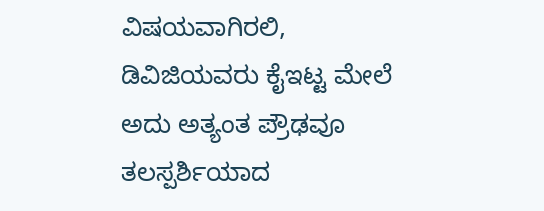ವಿಷಯವಾಗಿರಲಿ, ಡಿವಿಜಿಯವರು ಕೈಇಟ್ಟ ಮೇಲೆ ಅದು ಅತ್ಯಂತ ಪ್ರೌಢವೂ ತಲಸ್ಪರ್ಶಿಯಾದ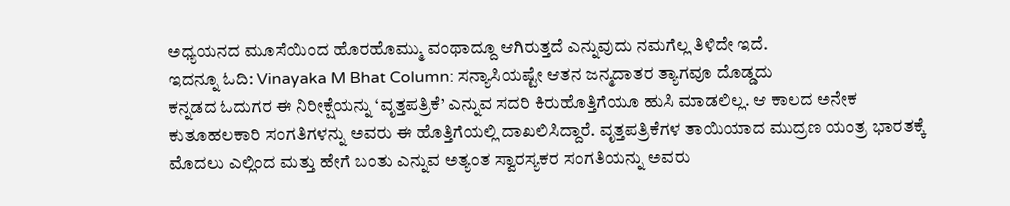ಅಧ್ಯಯನದ ಮೂಸೆಯಿಂದ ಹೊರಹೊಮ್ಮು ವಂಥಾದ್ದೂ ಆಗಿರುತ್ತದೆ ಎನ್ನುವುದು ನಮಗೆಲ್ಲ ತಿಳಿದೇ ಇದೆ.
ಇದನ್ನೂ ಓದಿ: Vinayaka M Bhat Column: ಸನ್ಯಾಸಿಯಷ್ಟೇ ಆತನ ಜನ್ಮದಾತರ ತ್ಯಾಗವೂ ದೊಡ್ಡದು
ಕನ್ನಡದ ಓದುಗರ ಈ ನಿರೀಕ್ಷೆಯನ್ನು ‘ವೃತ್ತಪತ್ರಿಕೆ’ ಎನ್ನುವ ಸದರಿ ಕಿರುಹೊತ್ತಿಗೆಯೂ ಹುಸಿ ಮಾಡಲಿಲ್ಲ. ಆ ಕಾಲದ ಅನೇಕ ಕುತೂಹಲಕಾರಿ ಸಂಗತಿಗಳನ್ನು ಅವರು ಈ ಹೊತ್ತಿಗೆಯಲ್ಲಿ ದಾಖಲಿಸಿದ್ದಾರೆ. ವೃತ್ತಪತ್ರಿಕೆಗಳ ತಾಯಿಯಾದ ಮುದ್ರಣ ಯಂತ್ರ ಭಾರತಕ್ಕೆ ಮೊದಲು ಎಲ್ಲಿಂದ ಮತ್ತು ಹೇಗೆ ಬಂತು ಎನ್ನುವ ಅತ್ಯಂತ ಸ್ವಾರಸ್ಯಕರ ಸಂಗತಿಯನ್ನು ಅವರು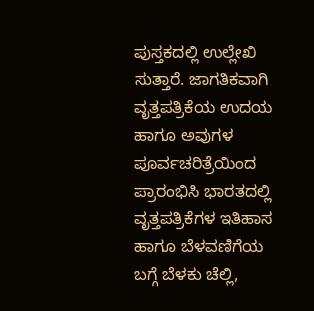ಪುಸ್ತಕದಲ್ಲಿ ಉಲ್ಲೇಖಿ ಸುತ್ತಾರೆ. ಜಾಗತಿಕವಾಗಿ ವೃತ್ತಪತ್ರಿಕೆಯ ಉದಯ ಹಾಗೂ ಅವುಗಳ ಪೂರ್ವಚರಿತ್ರೆಯಿಂದ ಪ್ರಾರಂಭಿಸಿ ಭಾರತದಲ್ಲಿ ವೃತ್ತಪತ್ರಿಕೆಗಳ ಇತಿಹಾಸ ಹಾಗೂ ಬೆಳವಣಿಗೆಯ ಬಗ್ಗೆ ಬೆಳಕು ಚೆಲ್ಲಿ,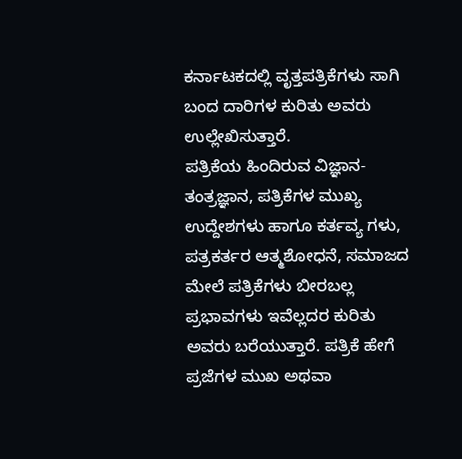ಕರ್ನಾಟಕದಲ್ಲಿ ವೃತ್ತಪತ್ರಿಕೆಗಳು ಸಾಗಿ ಬಂದ ದಾರಿಗಳ ಕುರಿತು ಅವರು ಉಲ್ಲೇಖಿಸುತ್ತಾರೆ.
ಪತ್ರಿಕೆಯ ಹಿಂದಿರುವ ವಿಜ್ಞಾನ-ತಂತ್ರಜ್ಞಾನ, ಪತ್ರಿಕೆಗಳ ಮುಖ್ಯ ಉದ್ದೇಶಗಳು ಹಾಗೂ ಕರ್ತವ್ಯ ಗಳು, ಪತ್ರಕರ್ತರ ಆತ್ಮಶೋಧನೆ, ಸಮಾಜದ ಮೇಲೆ ಪತ್ರಿಕೆಗಳು ಬೀರಬಲ್ಲ ಪ್ರಭಾವಗಳು ಇವೆಲ್ಲದರ ಕುರಿತು ಅವರು ಬರೆಯುತ್ತಾರೆ. ಪತ್ರಿಕೆ ಹೇಗೆ ಪ್ರಜೆಗಳ ಮುಖ ಅಥವಾ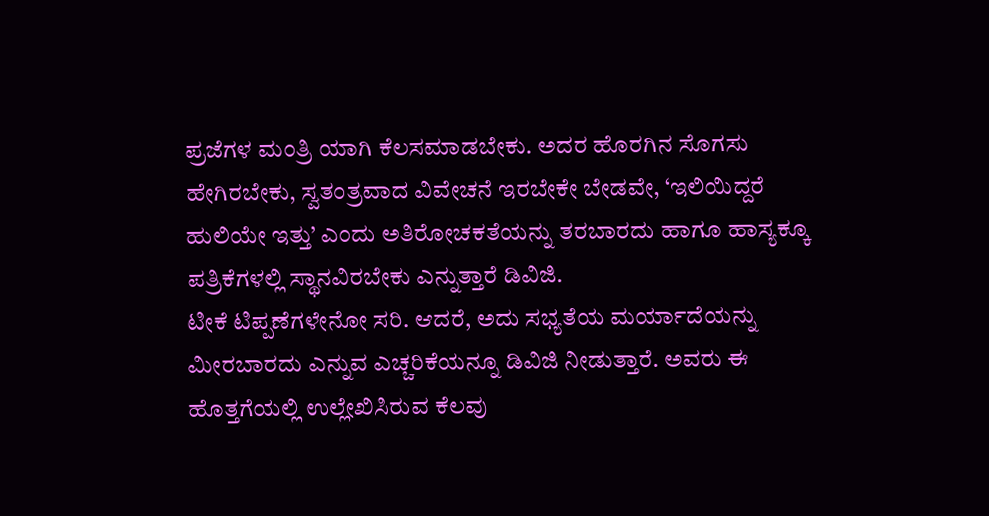ಪ್ರಜೆಗಳ ಮಂತ್ರಿ ಯಾಗಿ ಕೆಲಸಮಾಡಬೇಕು. ಅದರ ಹೊರಗಿನ ಸೊಗಸು ಹೇಗಿರಬೇಕು, ಸ್ವತಂತ್ರವಾದ ವಿವೇಚನೆ ಇರಬೇಕೇ ಬೇಡವೇ, ‘ಇಲಿಯಿದ್ದರೆ ಹುಲಿಯೇ ಇತ್ತು’ ಎಂದು ಅತಿರೋಚಕತೆಯನ್ನು ತರಬಾರದು ಹಾಗೂ ಹಾಸ್ಯಕ್ಕೂ ಪತ್ರಿಕೆಗಳಲ್ಲಿ ಸ್ಥಾನವಿರಬೇಕು ಎನ್ನುತ್ತಾರೆ ಡಿವಿಜಿ.
ಟೀಕೆ ಟಿಪ್ಪಣೆಗಳೇನೋ ಸರಿ. ಆದರೆ, ಅದು ಸಭ್ಯತೆಯ ಮರ್ಯಾದೆಯನ್ನು ಮೀರಬಾರದು ಎನ್ನುವ ಎಚ್ಚರಿಕೆಯನ್ನೂ ಡಿವಿಜಿ ನೀಡುತ್ತಾರೆ. ಅವರು ಈ ಹೊತ್ತಗೆಯಲ್ಲಿ ಉಲ್ಲೇಖಿಸಿರುವ ಕೆಲವು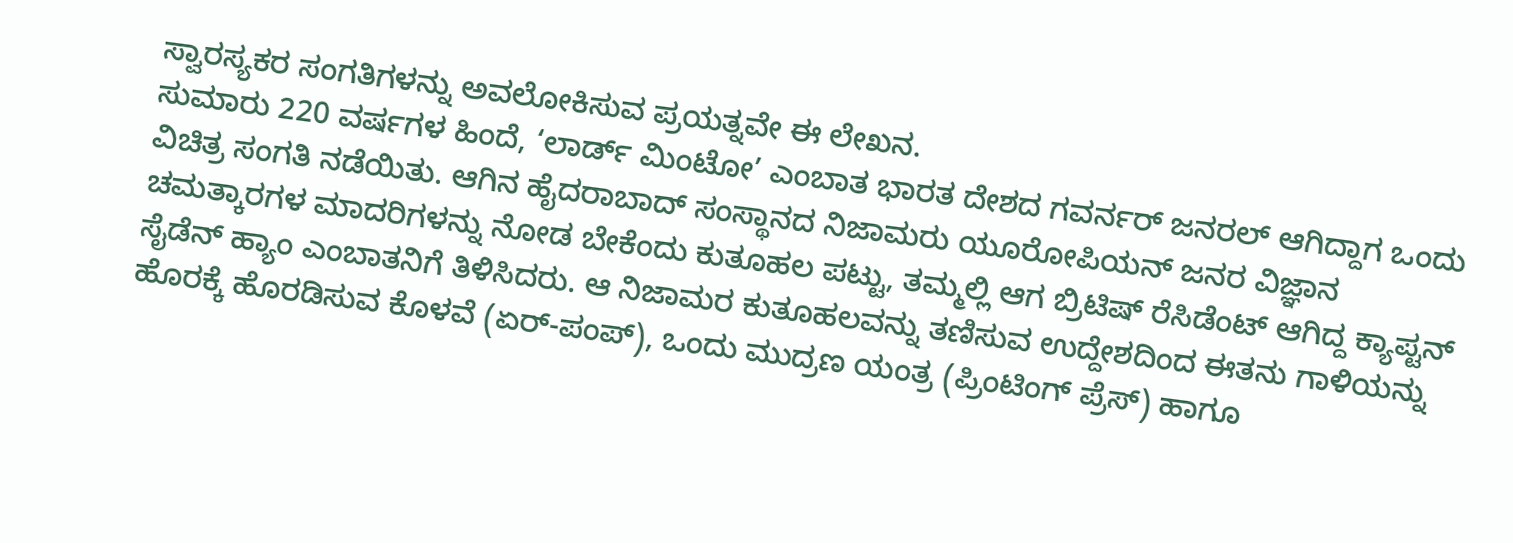ಸ್ವಾರಸ್ಯಕರ ಸಂಗತಿಗಳನ್ನು ಅವಲೋಕಿಸುವ ಪ್ರಯತ್ನವೇ ಈ ಲೇಖನ.
ಸುಮಾರು 220 ವರ್ಷಗಳ ಹಿಂದೆ, ‘ಲಾರ್ಡ್ ಮಿಂಟೋ’ ಎಂಬಾತ ಭಾರತ ದೇಶದ ಗವರ್ನರ್ ಜನರಲ್ ಆಗಿದ್ದಾಗ ಒಂದು ವಿಚಿತ್ರ ಸಂಗತಿ ನಡೆಯಿತು. ಆಗಿನ ಹೈದರಾಬಾದ್ ಸಂಸ್ಥಾನದ ನಿಜಾಮರು ಯೂರೋಪಿಯನ್ ಜನರ ವಿಜ್ಞಾನ ಚಮತ್ಕಾರಗಳ ಮಾದರಿಗಳನ್ನು ನೋಡ ಬೇಕೆಂದು ಕುತೂಹಲ ಪಟ್ಟು, ತಮ್ಮಲ್ಲಿ ಆಗ ಬ್ರಿಟಿಷ್ ರೆಸಿಡೆಂಟ್ ಆಗಿದ್ದ ಕ್ಯಾಪ್ಟನ್ ಸೈಡೆನ್ ಹ್ಯಾಂ ಎಂಬಾತನಿಗೆ ತಿಳಿಸಿದರು. ಆ ನಿಜಾಮರ ಕುತೂಹಲವನ್ನು ತಣಿಸುವ ಉದ್ದೇಶದಿಂದ ಈತನು ಗಾಳಿಯನ್ನು ಹೊರಕ್ಕೆ ಹೊರಡಿಸುವ ಕೊಳವೆ (ಏರ್-ಪಂಪ್), ಒಂದು ಮುದ್ರಣ ಯಂತ್ರ (ಪ್ರಿಂಟಿಂಗ್ ಪ್ರೆಸ್) ಹಾಗೂ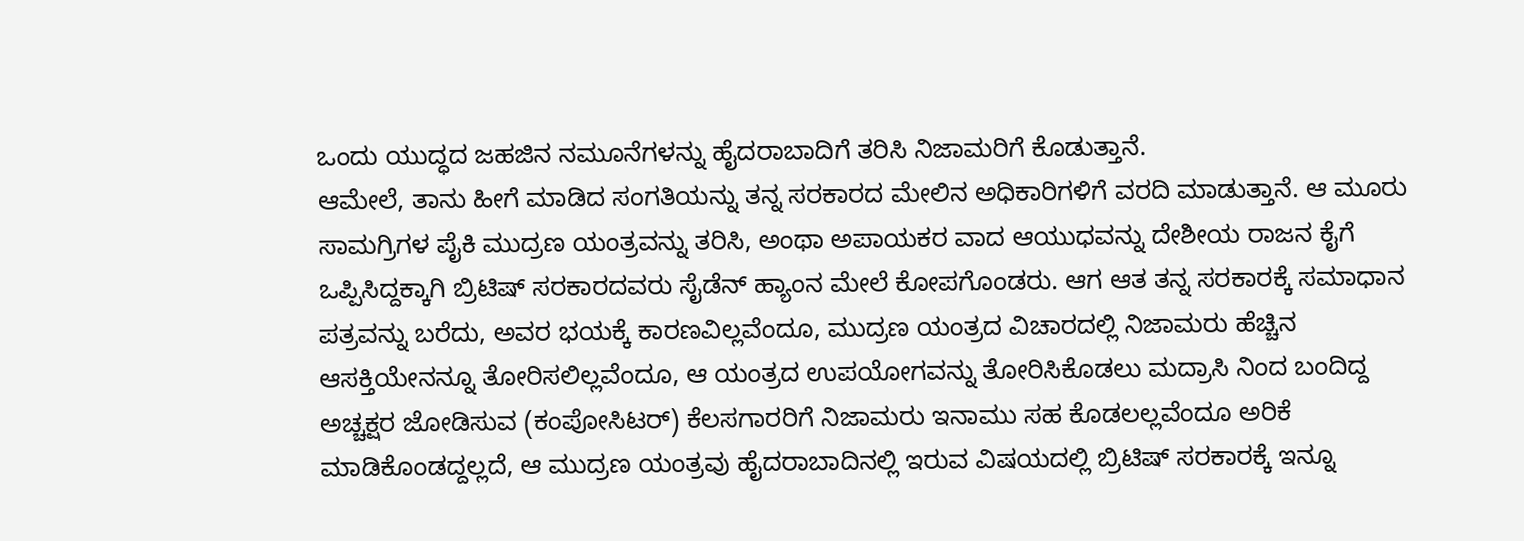ಒಂದು ಯುದ್ಧದ ಜಹಜಿನ ನಮೂನೆಗಳನ್ನು ಹೈದರಾಬಾದಿಗೆ ತರಿಸಿ ನಿಜಾಮರಿಗೆ ಕೊಡುತ್ತಾನೆ.
ಆಮೇಲೆ, ತಾನು ಹೀಗೆ ಮಾಡಿದ ಸಂಗತಿಯನ್ನು ತನ್ನ ಸರಕಾರದ ಮೇಲಿನ ಅಧಿಕಾರಿಗಳಿಗೆ ವರದಿ ಮಾಡುತ್ತಾನೆ. ಆ ಮೂರು ಸಾಮಗ್ರಿಗಳ ಪೈಕಿ ಮುದ್ರಣ ಯಂತ್ರವನ್ನು ತರಿಸಿ, ಅಂಥಾ ಅಪಾಯಕರ ವಾದ ಆಯುಧವನ್ನು ದೇಶೀಯ ರಾಜನ ಕೈಗೆ ಒಪ್ಪಿಸಿದ್ದಕ್ಕಾಗಿ ಬ್ರಿಟಿಷ್ ಸರಕಾರದವರು ಸೈಡೆನ್ ಹ್ಯಾಂನ ಮೇಲೆ ಕೋಪಗೊಂಡರು. ಆಗ ಆತ ತನ್ನ ಸರಕಾರಕ್ಕೆ ಸಮಾಧಾನ ಪತ್ರವನ್ನು ಬರೆದು, ಅವರ ಭಯಕ್ಕೆ ಕಾರಣವಿಲ್ಲವೆಂದೂ, ಮುದ್ರಣ ಯಂತ್ರದ ವಿಚಾರದಲ್ಲಿ ನಿಜಾಮರು ಹೆಚ್ಚಿನ ಆಸಕ್ತಿಯೇನನ್ನೂ ತೋರಿಸಲಿಲ್ಲವೆಂದೂ, ಆ ಯಂತ್ರದ ಉಪಯೋಗವನ್ನು ತೋರಿಸಿಕೊಡಲು ಮದ್ರಾಸಿ ನಿಂದ ಬಂದಿದ್ದ ಅಚ್ಚಕ್ಷರ ಜೋಡಿಸುವ (ಕಂಪೋಸಿಟರ್) ಕೆಲಸಗಾರರಿಗೆ ನಿಜಾಮರು ಇನಾಮು ಸಹ ಕೊಡಲಲ್ಲವೆಂದೂ ಅರಿಕೆ ಮಾಡಿಕೊಂಡದ್ದಲ್ಲದೆ, ಆ ಮುದ್ರಣ ಯಂತ್ರವು ಹೈದರಾಬಾದಿನಲ್ಲಿ ಇರುವ ವಿಷಯದಲ್ಲಿ ಬ್ರಿಟಿಷ್ ಸರಕಾರಕ್ಕೆ ಇನ್ನೂ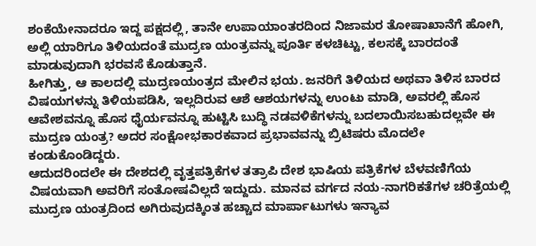ಶಂಕೆಯೇನಾದರೂ ಇದ್ದ ಪಕ್ಷದಲ್ಲಿ, ತಾನೇ ಉಪಾಯಾಂತರದಿಂದ ನಿಜಾಮರ ತೋಷಾಖಾನೆಗೆ ಹೋಗಿ, ಅಲ್ಲಿ ಯಾರಿಗೂ ತಿಳಿಯದಂತೆ ಮುದ್ರಣ ಯಂತ್ರವನ್ನು ಪೂರ್ತಿ ಕಳಚಿಟ್ಟು, ಕಲಸಕ್ಕೆ ಬಾರದಂತೆ ಮಾಡುವುದಾಗಿ ಭರವಸೆ ಕೊಡುತ್ತಾನೆ.
ಹೀಗಿತ್ತು, ಆ ಕಾಲದಲ್ಲಿ ಮುದ್ರಣಯಂತ್ರದ ಮೇಲಿನ ಭಯ. ಜನರಿಗೆ ತಿಳಿಯದ ಅಥವಾ ತಿಳಿಸ ಬಾರದ ವಿಷಯಗಳನ್ನು ತಿಳಿಯಪಡಿಸಿ, ಇಲ್ಲದಿರುವ ಆಶೆ ಆಶಯಗಳನ್ನು ಉಂಟು ಮಾಡಿ, ಅವರಲ್ಲಿ ಹೊಸ ಆವೇಶವನ್ನೂ ಹೊಸ ಧೈರ್ಯವನ್ನೂ ಹುಟ್ಟಿಸಿ ಬುದ್ಧಿ ನಡವಳಿಕೆಗಳನ್ನು ಬದಲಾಯಿಸಬಹುದಲ್ಲವೇ ಈ ಮುದ್ರಣ ಯಂತ್ರ? ಅದರ ಸಂಕ್ಷೋಭಕಾರಕವಾದ ಪ್ರಭಾವವನ್ನು ಬ್ರಿಟಿಷರು ಮೊದಲೇ ಕಂಡುಕೊಂಡಿದ್ದರು.
ಆದುದರಿಂದಲೇ ಈ ದೇಶದಲ್ಲಿ ವೃತ್ತಪತ್ರಿಕೆಗಳ ತತ್ರಾಪಿ ದೇಶ ಭಾಷಿಯ ಪತ್ರಿಕೆಗಳ ಬೆಳವಣಿಗೆಯ ವಿಷಯವಾಗಿ ಅವರಿಗೆ ಸಂತೋಷವಿಲ್ಲದೆ ಇದ್ದುದು. ಮಾನವ ವರ್ಗದ ನಯ-ನಾಗರಿಕತೆಗಳ ಚರಿತ್ರೆಯಲ್ಲಿ ಮುದ್ರಣ ಯಂತ್ರದಿಂದ ಅಗಿರುವುದಕ್ಕಿಂತ ಹಚ್ಚಾದ ಮಾರ್ಪಾಟುಗಳು ಇನ್ಯಾವ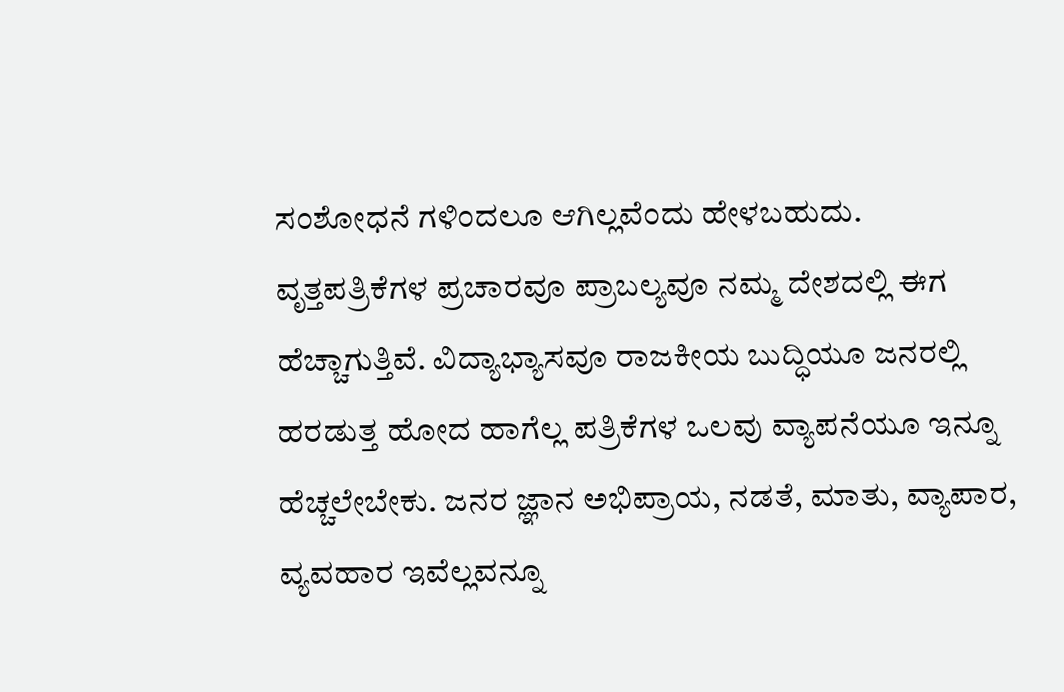ಸಂಶೋಧನೆ ಗಳಿಂದಲೂ ಆಗಿಲ್ಲವೆಂದು ಹೇಳಬಹುದು.
ವೃತ್ತಪತ್ರಿಕೆಗಳ ಪ್ರಚಾರವೂ ಪ್ರಾಬಲ್ಯವೂ ನಮ್ಮ ದೇಶದಲ್ಲಿ ಈಗ ಹೆಚ್ಚಾಗುತ್ತಿವೆ. ವಿದ್ಯಾಭ್ಯಾಸವೂ ರಾಜಕೀಯ ಬುದ್ಧಿಯೂ ಜನರಲ್ಲಿ ಹರಡುತ್ತ ಹೋದ ಹಾಗೆಲ್ಲ ಪತ್ರಿಕೆಗಳ ಒಲವು ವ್ಯಾಪನೆಯೂ ಇನ್ನೂ ಹೆಚ್ಚಲೇಬೇಕು. ಜನರ ಜ್ಞಾನ ಅಭಿಪ್ರಾಯ, ನಡತೆ, ಮಾತು, ವ್ಯಾಪಾರ, ವ್ಯವಹಾರ ಇವೆಲ್ಲವನ್ನೂ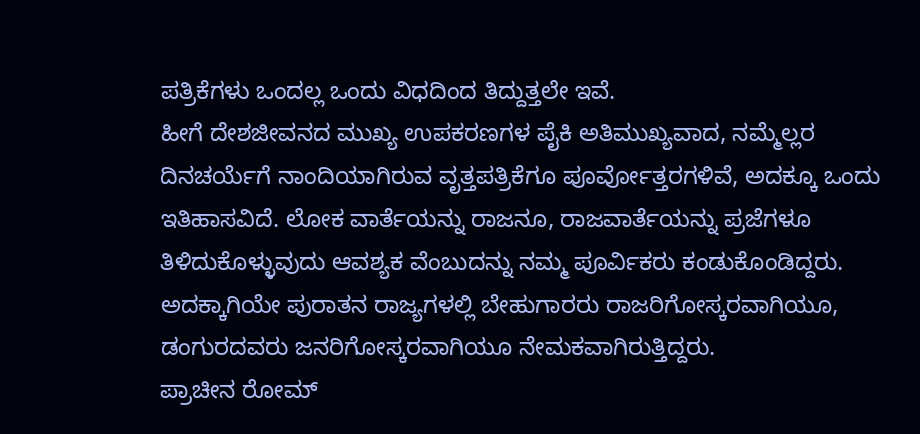ಪತ್ರಿಕೆಗಳು ಒಂದಲ್ಲ ಒಂದು ವಿಧದಿಂದ ತಿದ್ದುತ್ತಲೇ ಇವೆ.
ಹೀಗೆ ದೇಶಜೀವನದ ಮುಖ್ಯ ಉಪಕರಣಗಳ ಪೈಕಿ ಅತಿಮುಖ್ಯವಾದ, ನಮ್ಮೆಲ್ಲರ ದಿನಚರ್ಯೆಗೆ ನಾಂದಿಯಾಗಿರುವ ವೃತ್ತಪತ್ರಿಕೆಗೂ ಪೂರ್ವೋತ್ತರಗಳಿವೆ, ಅದಕ್ಕೂ ಒಂದು ಇತಿಹಾಸವಿದೆ. ಲೋಕ ವಾರ್ತೆಯನ್ನು ರಾಜನೂ, ರಾಜವಾರ್ತೆಯನ್ನು ಪ್ರಜೆಗಳೂ ತಿಳಿದುಕೊಳ್ಳುವುದು ಆವಶ್ಯಕ ವೆಂಬುದನ್ನು ನಮ್ಮ ಪೂರ್ವಿಕರು ಕಂಡುಕೊಂಡಿದ್ದರು. ಅದಕ್ಕಾಗಿಯೇ ಪುರಾತನ ರಾಜ್ಯಗಳಲ್ಲಿ ಬೇಹುಗಾರರು ರಾಜರಿಗೋಸ್ಕರವಾಗಿಯೂ, ಡಂಗುರದವರು ಜನರಿಗೋಸ್ಕರವಾಗಿಯೂ ನೇಮಕವಾಗಿರುತ್ತಿದ್ದರು.
ಪ್ರಾಚೀನ ರೋಮ್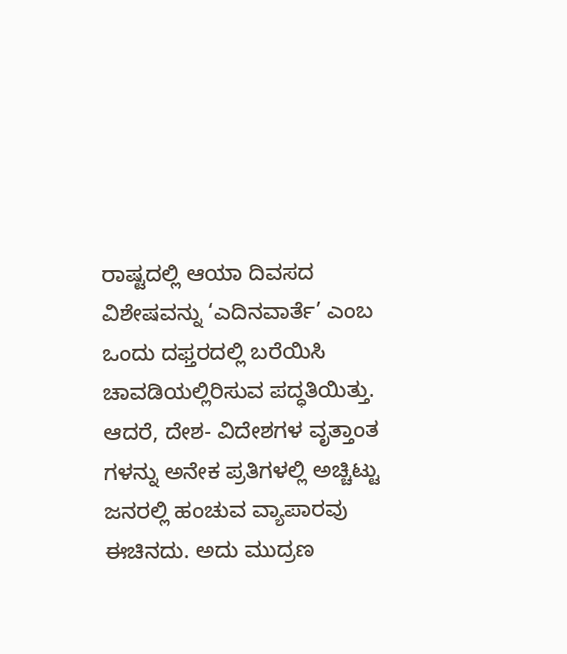ರಾಷ್ಟದಲ್ಲಿ ಆಯಾ ದಿವಸದ ವಿಶೇಷವನ್ನು ‘ಎದಿನವಾರ್ತೆ’ ಎಂಬ ಒಂದು ದಫ್ತರದಲ್ಲಿ ಬರೆಯಿಸಿ ಚಾವಡಿಯಲ್ಲಿರಿಸುವ ಪದ್ಧತಿಯಿತ್ತು. ಆದರೆ, ದೇಶ- ವಿದೇಶಗಳ ವೃತ್ತಾಂತ ಗಳನ್ನು ಅನೇಕ ಪ್ರತಿಗಳಲ್ಲಿ ಅಚ್ಚಿಟ್ಟು ಜನರಲ್ಲಿ ಹಂಚುವ ವ್ಯಾಪಾರವು ಈಚಿನದು. ಅದು ಮುದ್ರಣ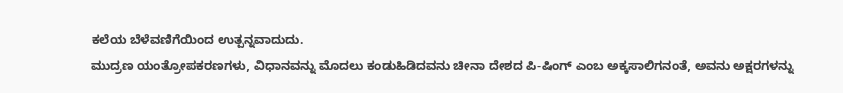ಕಲೆಯ ಬೆಳೆವಣಿಗೆಯಿಂದ ಉತ್ಪನ್ನವಾದುದು.
ಮುದ್ರಣ ಯಂತ್ರೋಪಕರಣಗಳು, ವಿಧಾನವನ್ನು ಮೊದಲು ಕಂಡುಹಿಡಿದವನು ಚೀನಾ ದೇಶದ ಪಿ-ಷಿಂಗ್ ಎಂಬ ಅಕ್ಕಸಾಲಿಗನಂತೆ, ಅವನು ಅಕ್ಷರಗಳನ್ನು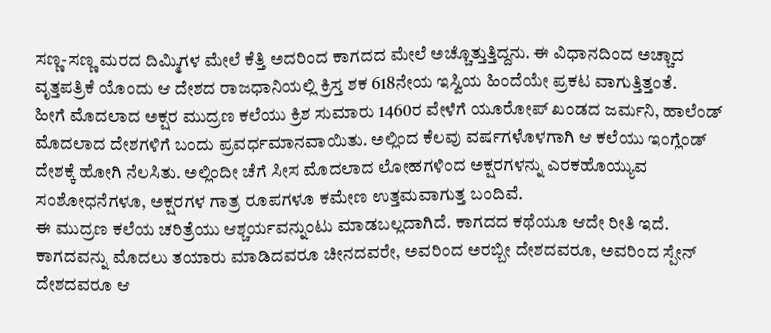ಸಣ್ಣ-ಸಣ್ಣ ಮರದ ದಿಮ್ಮಿಗಳ ಮೇಲೆ ಕೆತ್ತಿ ಅದರಿಂದ ಕಾಗದದ ಮೇಲೆ ಅಚ್ಚೊತ್ತುತ್ತಿದ್ದನು. ಈ ವಿಧಾನದಿಂದ ಅಚ್ಚಾದ ವೃತ್ತಪತ್ರಿಕೆ ಯೊಂದು ಆ ದೇಶದ ರಾಜಧಾನಿಯಲ್ಲಿ ಕ್ರಿಸ್ತ ಶಕ 618ನೇಯ ಇಸ್ವಿಯ ಹಿಂದೆಯೇ ಪ್ರಕಟ ವಾಗುತ್ತಿತ್ತಂತೆ.
ಹೀಗೆ ಮೊದಲಾದ ಅಕ್ಷರ ಮುದ್ರಣ ಕಲೆಯು ಕ್ರಿಶ ಸುಮಾರು 1460ರ ವೇಳೆಗೆ ಯೂರೋಪ್ ಖಂಡದ ಜರ್ಮನಿ, ಹಾಲೆಂಡ್ ಮೊದಲಾದ ದೇಶಗಳಿಗೆ ಬಂದು ಪ್ರವರ್ಧಮಾನವಾಯಿತು. ಅಲ್ಲಿಂದ ಕೆಲವು ವರ್ಷಗಳೊಳಗಾಗಿ ಆ ಕಲೆಯು ಇಂಗ್ಲೆಂಡ್ ದೇಶಕ್ಕೆ ಹೋಗಿ ನೆಲಸಿತು. ಅಲ್ಲಿಂದೀ ಚೆಗೆ ಸೀಸ ಮೊದಲಾದ ಲೋಹಗಳಿಂದ ಅಕ್ಷರಗಳನ್ನು ಎರಕಹೊಯ್ಯುವ ಸಂಶೋಧನೆಗಳೂ, ಅಕ್ಷರಗಳ ಗಾತ್ರ ರೂಪಗಳೂ ಕಮೇಣ ಉತ್ತಮವಾಗುತ್ತ ಬಂದಿವೆ.
ಈ ಮುದ್ರಣ ಕಲೆಯ ಚರಿತ್ರೆಯು ಆಶ್ಚರ್ಯವನ್ನುಂಟು ಮಾಡಬಲ್ಲದಾಗಿದೆ. ಕಾಗದದ ಕಥೆಯೂ ಆದೇ ರೀತಿ ಇದೆ. ಕಾಗದವನ್ನು ಮೊದಲು ತಯಾರು ಮಾಡಿದವರೂ ಚೀನದವರೇ, ಅವರಿಂದ ಅರಬ್ಬೀ ದೇಶದವರೂ, ಅವರಿಂದ ಸ್ಪೇನ್ ದೇಶದವರೂ ಆ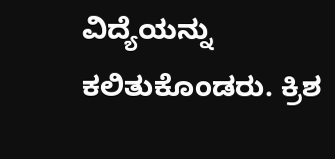ವಿದ್ಯೆಯನ್ನು ಕಲಿತುಕೊಂಡರು. ಕ್ರಿಶ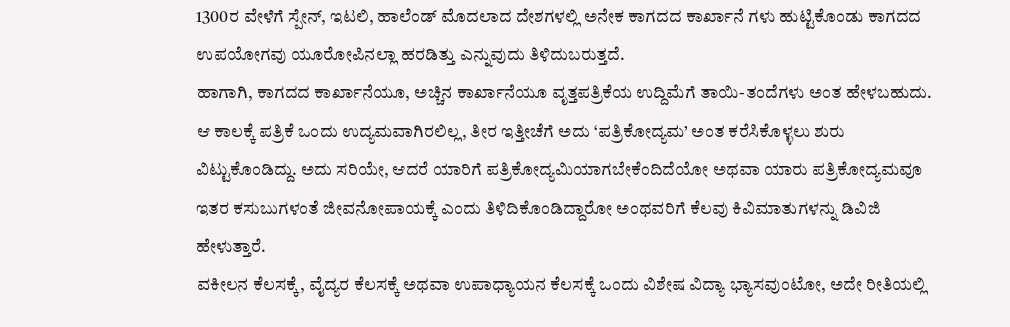1300ರ ವೇಳೆಗೆ ಸ್ಪೇನ್, ಇಟಲಿ, ಹಾಲೆಂಡ್ ಮೊದಲಾದ ದೇಶಗಳಲ್ಲಿ ಅನೇಕ ಕಾಗದದ ಕಾರ್ಖಾನೆ ಗಳು ಹುಟ್ಟಿಕೊಂಡು ಕಾಗದದ ಉಪಯೋಗವು ಯೂರೋಪಿನಲ್ಲಾ ಹರಡಿತ್ತು ಎನ್ನುವುದು ತಿಳಿದುಬರುತ್ತದೆ.
ಹಾಗಾಗಿ, ಕಾಗದದ ಕಾರ್ಖಾನೆಯೂ, ಅಚ್ಚಿನ ಕಾರ್ಖಾನೆಯೂ ವೃತ್ತಪತ್ರಿಕೆಯ ಉದ್ದಿಮೆಗೆ ತಾಯಿ-ತಂದೆಗಳು ಅಂತ ಹೇಳಬಹುದು. ಆ ಕಾಲಕ್ಕೆ ಪತ್ರಿಕೆ ಒಂದು ಉದ್ಯಮವಾಗಿರಲಿಲ್ಲ, ತೀರ ಇತ್ತೀಚೆಗೆ ಅದು ‘ಪತ್ರಿಕೋದ್ಯಮ’ ಅಂತ ಕರೆಸಿಕೊಳ್ಳಲು ಶುರು ವಿಟ್ಟುಕೊಂಡಿದ್ದು. ಅದು ಸರಿಯೇ, ಆದರೆ ಯಾರಿಗೆ ಪತ್ರಿಕೋದ್ಯಮಿಯಾಗಬೇಕೆಂದಿದೆಯೋ ಅಥವಾ ಯಾರು ಪತ್ರಿಕೋದ್ಯಮವೂ ಇತರ ಕಸುಬುಗಳಂತೆ ಜೀವನೋಪಾಯಕ್ಕೆ ಎಂದು ತಿಳಿದಿಕೊಂಡಿದ್ದಾರೋ ಅಂಥವರಿಗೆ ಕೆಲವು ಕಿವಿಮಾತುಗಳನ್ನು ಡಿವಿಜಿ ಹೇಳುತ್ತಾರೆ.
ವಕೀಲನ ಕೆಲಸಕ್ಕೆ, ವೈದ್ಯರ ಕೆಲಸಕ್ಕೆ ಅಥವಾ ಉಪಾಧ್ಯಾಯನ ಕೆಲಸಕ್ಕೆ ಒಂದು ವಿಶೇಷ ವಿದ್ಯಾ ಭ್ಯಾಸವುಂಟೋ, ಅದೇ ರೀತಿಯಲ್ಲಿ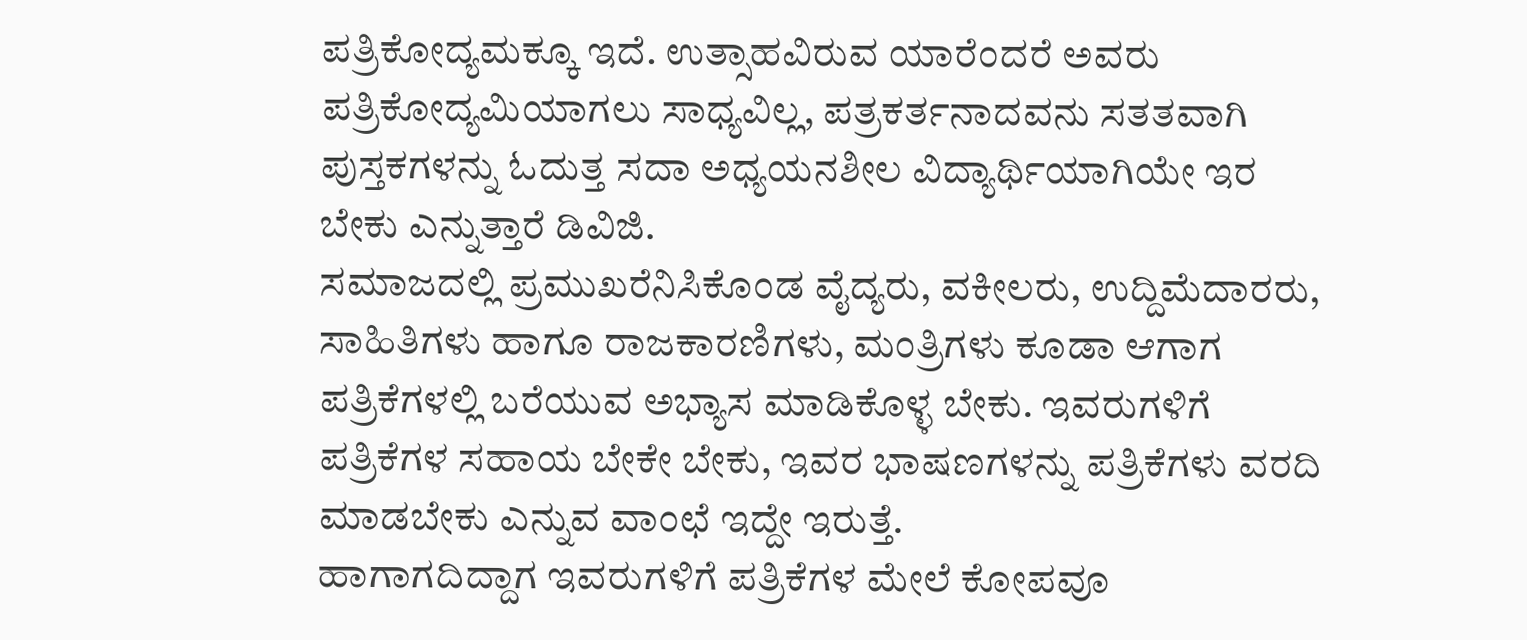ಪತ್ರಿಕೋದ್ಯಮಕ್ಕೂ ಇದೆ. ಉತ್ಸಾಹವಿರುವ ಯಾರೆಂದರೆ ಅವರು ಪತ್ರಿಕೋದ್ಯಮಿಯಾಗಲು ಸಾಧ್ಯವಿಲ್ಲ, ಪತ್ರಕರ್ತನಾದವನು ಸತತವಾಗಿ ಪುಸ್ತಕಗಳನ್ನು ಓದುತ್ತ ಸದಾ ಅಧ್ಯಯನಶೀಲ ವಿದ್ಯಾರ್ಥಿಯಾಗಿಯೇ ಇರ ಬೇಕು ಎನ್ನುತ್ತಾರೆ ಡಿವಿಜಿ.
ಸಮಾಜದಲ್ಲಿ ಪ್ರಮುಖರೆನಿಸಿಕೊಂಡ ವೈದ್ಯರು, ವಕೀಲರು, ಉದ್ದಿಮೆದಾರರು, ಸಾಹಿತಿಗಳು ಹಾಗೂ ರಾಜಕಾರಣಿಗಳು, ಮಂತ್ರಿಗಳು ಕೂಡಾ ಆಗಾಗ ಪತ್ರಿಕೆಗಳಲ್ಲಿ ಬರೆಯುವ ಅಭ್ಯಾಸ ಮಾಡಿಕೊಳ್ಳ ಬೇಕು. ಇವರುಗಳಿಗೆ ಪತ್ರಿಕೆಗಳ ಸಹಾಯ ಬೇಕೇ ಬೇಕು, ಇವರ ಭಾಷಣಗಳನ್ನು ಪತ್ರಿಕೆಗಳು ವರದಿ ಮಾಡಬೇಕು ಎನ್ನುವ ವಾಂಛೆ ಇದ್ದೇ ಇರುತ್ತೆ.
ಹಾಗಾಗದಿದ್ದಾಗ ಇವರುಗಳಿಗೆ ಪತ್ರಿಕೆಗಳ ಮೇಲೆ ಕೋಪವೂ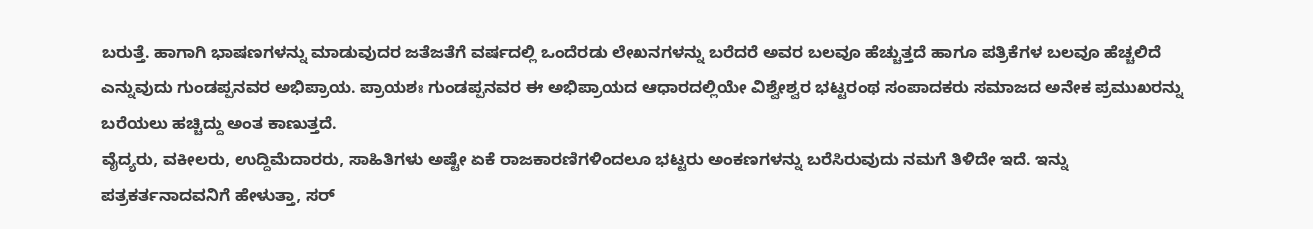ಬರುತ್ತೆ. ಹಾಗಾಗಿ ಭಾಷಣಗಳನ್ನು ಮಾಡುವುದರ ಜತೆಜತೆಗೆ ವರ್ಷದಲ್ಲಿ ಒಂದೆರಡು ಲೇಖನಗಳನ್ನು ಬರೆದರೆ ಅವರ ಬಲವೂ ಹೆಚ್ಚುತ್ತದೆ ಹಾಗೂ ಪತ್ರಿಕೆಗಳ ಬಲವೂ ಹೆಚ್ಚಲಿದೆ ಎನ್ನುವುದು ಗುಂಡಪ್ಪನವರ ಅಭಿಪ್ರಾಯ. ಪ್ರಾಯಶಃ ಗುಂಡಪ್ಪನವರ ಈ ಅಭಿಪ್ರಾಯದ ಆಧಾರದಲ್ಲಿಯೇ ವಿಶ್ವೇಶ್ವರ ಭಟ್ಟರಂಥ ಸಂಪಾದಕರು ಸಮಾಜದ ಅನೇಕ ಪ್ರಮುಖರನ್ನು ಬರೆಯಲು ಹಚ್ಚಿದ್ದು ಅಂತ ಕಾಣುತ್ತದೆ.
ವೈದ್ಯರು, ವಕೀಲರು, ಉದ್ದಿಮೆದಾರರು, ಸಾಹಿತಿಗಳು ಅಷ್ಟೇ ಏಕೆ ರಾಜಕಾರಣಿಗಳಿಂದಲೂ ಭಟ್ಟರು ಅಂಕಣಗಳನ್ನು ಬರೆಸಿರುವುದು ನಮಗೆ ತಿಳಿದೇ ಇದೆ. ಇನ್ನು ಪತ್ರಕರ್ತನಾದವನಿಗೆ ಹೇಳುತ್ತಾ, ಸರ್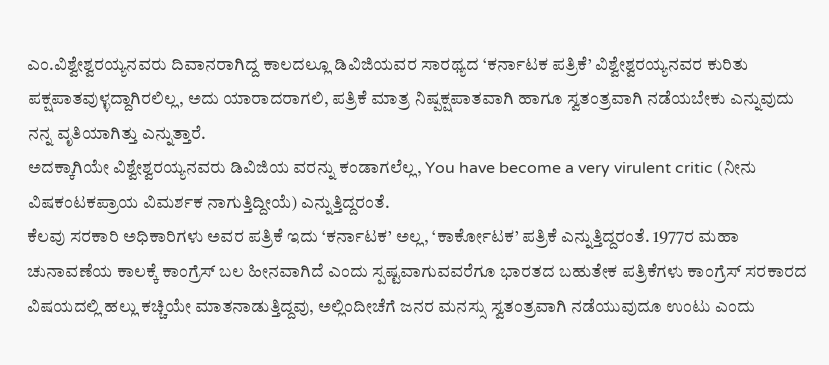ಎಂ.ವಿಶ್ವೇಶ್ವರಯ್ಯನವರು ದಿವಾನರಾಗಿದ್ದ ಕಾಲದಲ್ಲೂ ಡಿವಿಜಿಯವರ ಸಾರಥ್ಯದ ‘ಕರ್ನಾಟಕ ಪತ್ರಿಕೆ’ ವಿಶ್ವೇಶ್ವರಯ್ಯನವರ ಕುರಿತು ಪಕ್ಷಪಾತವುಳ್ಳದ್ದಾಗಿರಲಿಲ್ಲ, ಅದು ಯಾರಾದರಾಗಲಿ, ಪತ್ರಿಕೆ ಮಾತ್ರ ನಿಷ್ಪಕ್ಷಪಾತವಾಗಿ ಹಾಗೂ ಸ್ವತಂತ್ರವಾಗಿ ನಡೆಯಬೇಕು ಎನ್ನುವುದು ನನ್ನ ವೃತಿಯಾಗಿತ್ತು ಎನ್ನುತ್ತಾರೆ.
ಅದಕ್ಕಾಗಿಯೇ ವಿಶ್ವೇಶ್ವರಯ್ಯನವರು ಡಿವಿಜಿಯ ವರನ್ನು ಕಂಡಾಗಲೆಲ್ಲ, You have become a very virulent critic (ನೀನು ವಿಷಕಂಟಕಪ್ರಾಯ ವಿಮರ್ಶಕ ನಾಗುತ್ತಿದ್ದೀಯೆ) ಎನ್ನುತ್ತಿದ್ದರಂತೆ.
ಕೆಲವು ಸರಕಾರಿ ಅಧಿಕಾರಿಗಳು ಅವರ ಪತ್ರಿಕೆ ಇದು ‘ಕರ್ನಾಟಕ’ ಅಲ್ಲ, ‘ಕಾರ್ಕೋಟಕ’ ಪತ್ರಿಕೆ ಎನ್ನುತ್ತಿದ್ದರಂತೆ. 1977ರ ಮಹಾ ಚುನಾವಣೆಯ ಕಾಲಕ್ಕೆ ಕಾಂಗ್ರೆಸ್ ಬಲ ಹೀನವಾಗಿದೆ ಎಂದು ಸ್ಪಷ್ಟವಾಗುವವರೆಗೂ ಭಾರತದ ಬಹುತೇಕ ಪತ್ರಿಕೆಗಳು ಕಾಂಗ್ರೆಸ್ ಸರಕಾರದ ವಿಷಯದಲ್ಲಿ ಹಲ್ಲು ಕಚ್ಚಿಯೇ ಮಾತನಾಡುತ್ತಿದ್ದವು, ಅಲ್ಲಿಂದೀಚೆಗೆ ಜನರ ಮನಸ್ಸು ಸ್ವತಂತ್ರವಾಗಿ ನಡೆಯುವುದೂ ಉಂಟು ಎಂದು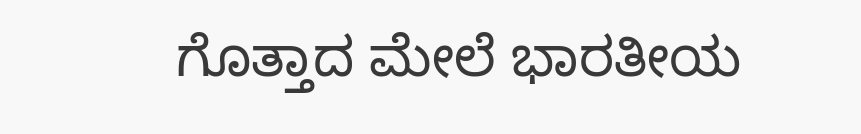ಗೊತ್ತಾದ ಮೇಲೆ ಭಾರತೀಯ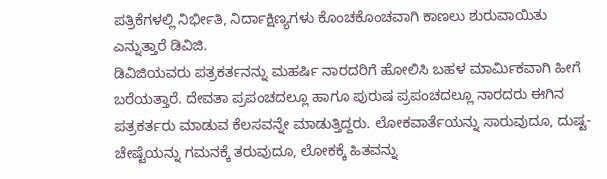ಪತ್ರಿಕೆಗಳಲ್ಲಿ ನಿರ್ಭೀತಿ, ನಿರ್ದಾಕ್ಷಿಣ್ಯಗಳು ಕೊಂಚಕೊಂಚವಾಗಿ ಕಾಣಲು ಶುರುವಾಯಿತು ಎನ್ನುತ್ತಾರೆ ಡಿವಿಜಿ.
ಡಿವಿಜಿಯವರು ಪತ್ರಕರ್ತನನ್ನು ಮಹರ್ಷಿ ನಾರದರಿಗೆ ಹೋಲಿಸಿ ಬಹಳ ಮಾರ್ಮಿಕವಾಗಿ ಹೀಗೆ ಬರೆಯತ್ತಾರೆ. ದೇವತಾ ಪ್ರಪಂಚದಲ್ಲೂ ಹಾಗೂ ಪುರುಷ ಪ್ರಪಂಚದಲ್ಲೂ ನಾರದರು ಈಗಿನ ಪತ್ರಕರ್ತರು ಮಾಡುವ ಕೆಲಸವನ್ನೇ ಮಾಡುತ್ತಿದ್ದರು. ಲೋಕವಾರ್ತೆಯನ್ನು ಸಾರುವುದೂ, ದುಷ್ಟ- ಚೇಷ್ಟೆಯನ್ನು ಗಮನಕ್ಕೆ ತರುವುದೂ, ಲೋಕಕ್ಕೆ ಹಿತವನ್ನು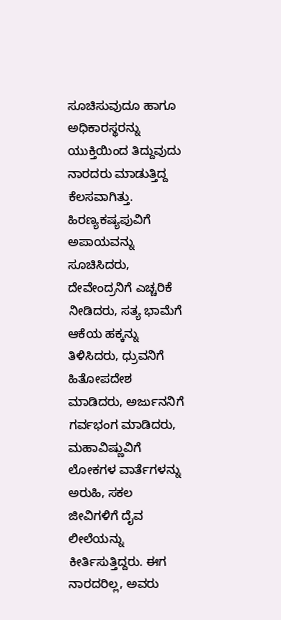ಸೂಚಿಸುವುದೂ ಹಾಗೂ ಅಧಿಕಾರಸ್ಥರನ್ನು ಯುಕ್ತಿಯಿಂದ ತಿದ್ದುವುದು ನಾರದರು ಮಾಡುತ್ತಿದ್ದ ಕೆಲಸವಾಗಿತ್ತು.
ಹಿರಣ್ಯಕಷ್ಯಪುವಿಗೆ ಅಪಾಯವನ್ನು ಸೂಚಿಸಿದರು, ದೇವೇಂದ್ರನಿಗೆ ಎಚ್ಚರಿಕೆ ನೀಡಿದರು, ಸತ್ಯ ಭಾಮೆಗೆ ಆಕೆಯ ಹಕ್ಕನ್ನು ತಿಳಿಸಿದರು, ಧ್ರುವನಿಗೆ ಹಿತೋಪದೇಶ ಮಾಡಿದರು, ಅರ್ಜುನನಿಗೆ ಗರ್ವಭಂಗ ಮಾಡಿದರು, ಮಹಾವಿಷ್ಣುವಿಗೆ ಲೋಕಗಳ ವಾರ್ತೆಗಳನ್ನು ಅರುಹಿ, ಸಕಲ ಜೀವಿಗಳಿಗೆ ದೈವ ಲೀಲೆಯನ್ನು ಕೀರ್ತಿಸುತ್ತಿದ್ದರು. ಈಗ ನಾರದರಿಲ್ಲ, ಅವರು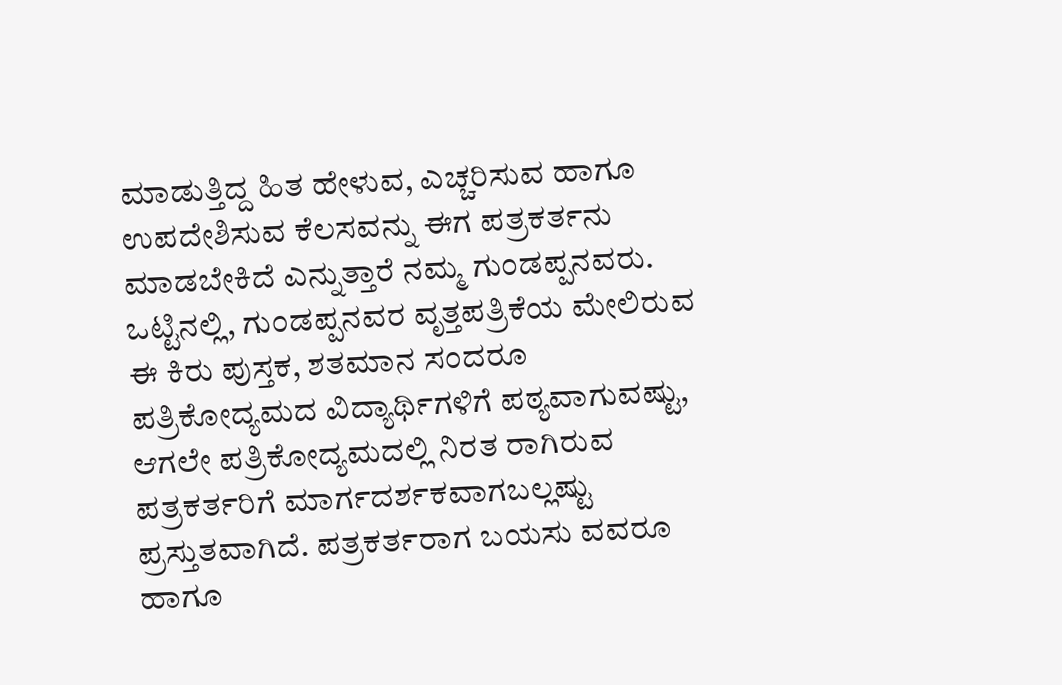ಮಾಡುತ್ತಿದ್ದ ಹಿತ ಹೇಳುವ, ಎಚ್ಚರಿಸುವ ಹಾಗೂ ಉಪದೇಶಿಸುವ ಕೆಲಸವನ್ನು ಈಗ ಪತ್ರಕರ್ತನು ಮಾಡಬೇಕಿದೆ ಎನ್ನುತ್ತಾರೆ ನಮ್ಮ ಗುಂಡಪ್ಪನವರು.
ಒಟ್ಟಿನಲ್ಲಿ, ಗುಂಡಪ್ಪನವರ ವೃತ್ತಪತ್ರಿಕೆಯ ಮೇಲಿರುವ ಈ ಕಿರು ಪುಸ್ತಕ, ಶತಮಾನ ಸಂದರೂ ಪತ್ರಿಕೋದ್ಯಮದ ವಿದ್ಯಾರ್ಥಿಗಳಿಗೆ ಪಠ್ಯವಾಗುವಷ್ಟು, ಆಗಲೇ ಪತ್ರಿಕೋದ್ಯಮದಲ್ಲಿ ನಿರತ ರಾಗಿರುವ ಪತ್ರಕರ್ತರಿಗೆ ಮಾರ್ಗದರ್ಶಕವಾಗಬಲ್ಲಷ್ಟು ಪ್ರಸ್ತುತವಾಗಿದೆ. ಪತ್ರಕರ್ತರಾಗ ಬಯಸು ವವರೂ ಹಾಗೂ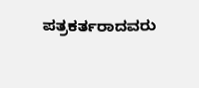ಪತ್ರಕರ್ತರಾದವರು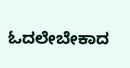ಓದಲೇಬೇಕಾದ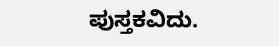ಪುಸ್ತಕವಿದು.